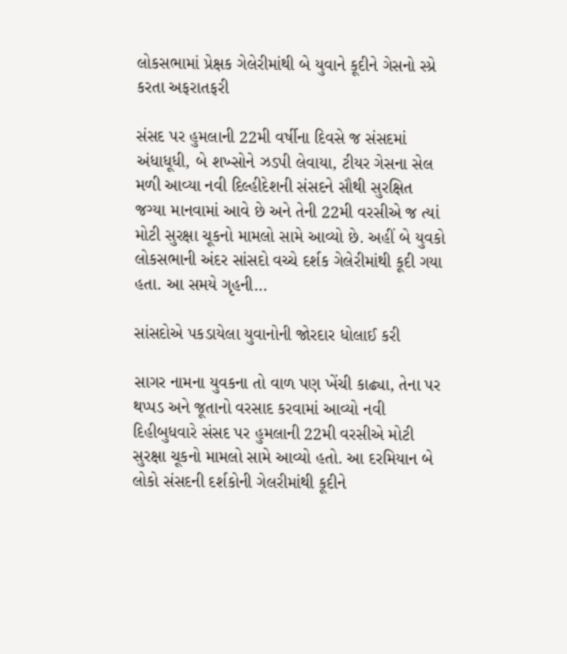લોકસભામાં પ્રેક્ષક ગેલેરીમાંથી બે યુવાને કૂદીને ગેસનો સ્પ્રે કરતા અફરાતફરી

સંસદ પર હુમલાની 22મી વર્ષીના દિવસે જ સંસદમાં અંધાધૂધી, બે શખ્સોને ઝડપી લેવાયા, ટીયર ગેસના સેલ મળી આવ્યા નવી દિલ્હીદેશની સંસદને સૌથી સુરક્ષિત જગ્યા માનવામાં આવે છે અને તેની 22મી વરસીએ જ ત્યાં મોટી સુરક્ષા ચૂકનો મામલો સામે આવ્યો છે. અહીં બે યુવકો લોકસભાની અંદર સાંસદો વચ્ચે દર્શક ગેલેરીમાંથી કૂદી ગયા હતા. આ સમયે ગૃહની…

સાંસદોએ પકડાયેલા યુવાનોની જોરદાર ધોલાઈ કરી

સાગર નામના યુવકના તો વાળ પણ ખેંચી કાઢ્યા, તેના પર થપ્પડ અને જૂતાનો વરસાદ કરવામાં આવ્યો નવી દિહીબુધવારે સંસદ પર હુમલાની 22મી વરસીએ મોટી સુરક્ષા ચૂકનો મામલો સામે આવ્યો હતો. આ દરમિયાન બે લોકો સંસદની દર્શકોની ગેલરીમાંથી કૂદીને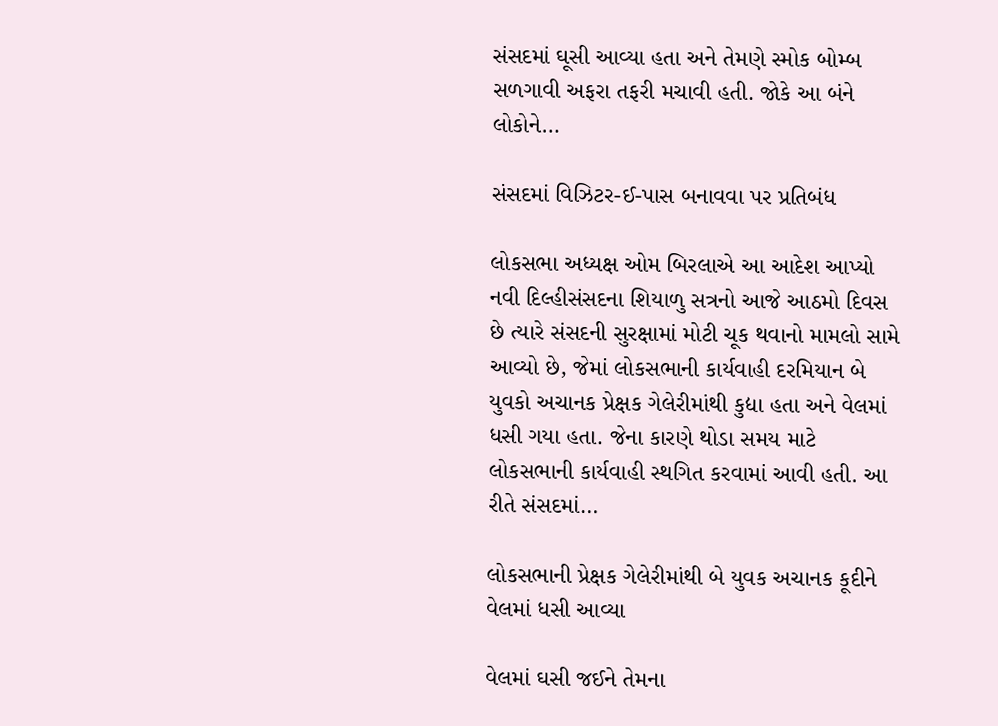સંસદમાં ઘૂસી આવ્યા હતા અને તેમણે સ્મોક બોમ્બ સળગાવી અફરા તફરી મચાવી હતી. જોકે આ બંને લોકોને…

સંસદમાં વિઝિટર-ઈ-પાસ બનાવવા પર પ્રતિબંધ

લોકસભા અધ્યક્ષ ઓમ બિરલાએ આ આદેશ આપ્યો નવી દિલ્હીસંસદના શિયાળુ સત્રનો આજે આઠમો દિવસ છે ત્યારે સંસદની સુરક્ષામાં મોટી ચૂક થવાનો મામલો સામે આવ્યો છે, જેમાં લોકસભાની કાર્યવાહી દરમિયાન બે યુવકો અચાનક પ્રેક્ષક ગેલેરીમાંથી કુદ્યા હતા અને વેલમાં ધસી ગયા હતા. જેના કારણે થોડા સમય માટે લોકસભાની કાર્યવાહી સ્થગિત કરવામાં આવી હતી. આ રીતે સંસદમાં…

લોકસભાની પ્રેક્ષક ગેલેરીમાંથી બે યુવક અચાનક કૂદીને વેલમાં ધસી આવ્યા

વેલમાં ઘસી જઈને તેમના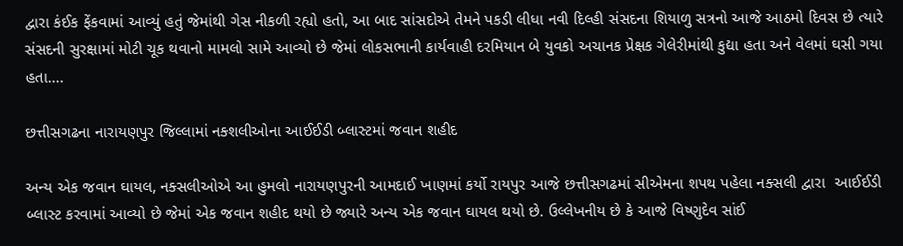દ્વારા કંઈક ફેંકવામાં આવ્યું હતું જેમાંથી ગેસ નીકળી રહ્યો હતો, આ બાદ સાંસદોએ તેમને પકડી લીધા નવી દિલ્હી સંસદના શિયાળુ સત્રનો આજે આઠમો દિવસ છે ત્યારે સંસદની સુરક્ષામાં મોટી ચૂક થવાનો મામલો સામે આવ્યો છે જેમાં લોકસભાની કાર્યવાહી દરમિયાન બે યુવકો અચાનક પ્રેક્ષક ગેલેરીમાંથી કુદ્યા હતા અને વેલમાં ઘસી ગયા હતા….

છત્તીસગઢના નારાયણપુર જિલ્લામાં નક્શલીઓના આઈઈડી બ્લાસ્ટમાં જવાન શહીદ

અન્ય એક જવાન ઘાયલ, નક્સલીઓએ આ હુમલો નારાયણપુરની આમદાઈ ખાણમાં કર્યો રાયપુર આજે છત્તીસગઢમાં સીએમના શપથ પહેલા નક્સલી દ્વારા  આઈઈડી બ્લાસ્ટ કરવામાં આવ્યો છે જેમાં એક જવાન શહીદ થયો છે જ્યારે અન્ય એક જવાન ઘાયલ થયો છે. ઉલ્લેખનીય છે કે આજે વિષ્ણુદેવ સાંઈ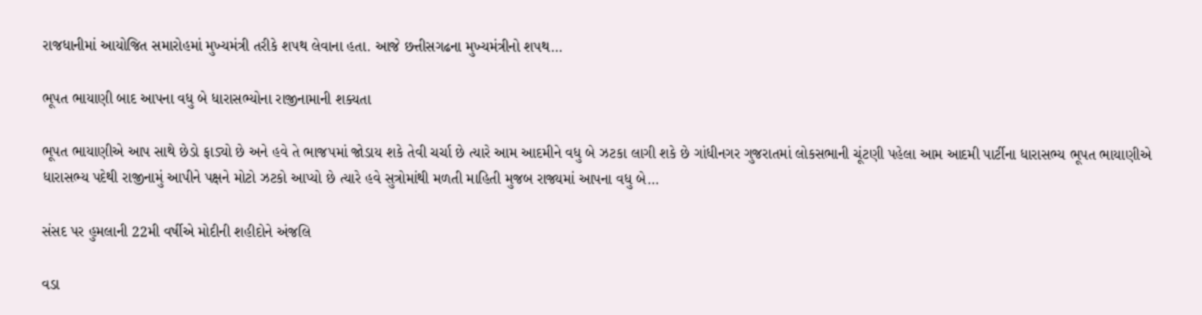રાજધાનીમાં આયોજિત સમારોહમાં મુખ્યમંત્રી તરીકે શપથ લેવાના હતા. આજે છત્તીસગઢના મુખ્યમંત્રીનો શપથ…

ભૂપત ભાયાણી બાદ આપના વધુ બે ધારાસભ્યોના રાજીનામાની શક્યતા

ભૂપત ભાયાણીએ આપ સાથે છેડો ફાડ્યો છે અને હવે તે ભાજપમાં જોડાય શકે તેવી ચર્ચા છે ત્યારે આમ આદમીને વધુ બે ઝટકા લાગી શકે છે ગાંધીનગર ગુજરાતમાં લોકસભાની ચૂંટણી પહેલા આમ આદમી પાર્ટીના ધારાસભ્ય ભૂપત ભાયાણીએ ધારાસભ્ય પદેથી રાજીનામું આપીને પક્ષને મોટો ઝટકો આપ્યો છે ત્યારે હવે સુત્રોમાંથી મળતી માહિતી મુજબ રાજ્યમાં આપના વધુ બે…

સંસદ પર હુમલાની 22મી વર્ષીએ મોદીની શહીદોને અંજલિ

વડા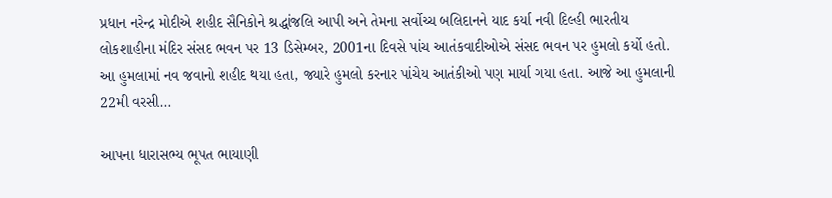પ્રધાન નરેન્દ્ર મોદીએ શહીદ સૈનિકોને શ્રદ્ધાંજલિ આપી અને તેમના સર્વોચ્ચ બલિદાનને યાદ કર્યા નવી દિલ્હી ભારતીય લોકશાહીના મંદિર સંસદ ભવન પર 13 ડિસેમ્બર, 2001ના દિવસે પાંચ આતંકવાદીઓએ સંસદ ભવન પર હુમલો કર્યો હતો. આ હુમલામાં નવ જવાનો શહીદ થયા હતા, જ્યારે હુમલો કરનાર પાંચેય આતંકીઓ પણ માર્યા ગયા હતા. આજે આ હુમલાની 22મી વરસી…

આપના ધારાસભ્ય ભૂપત ભાયાણી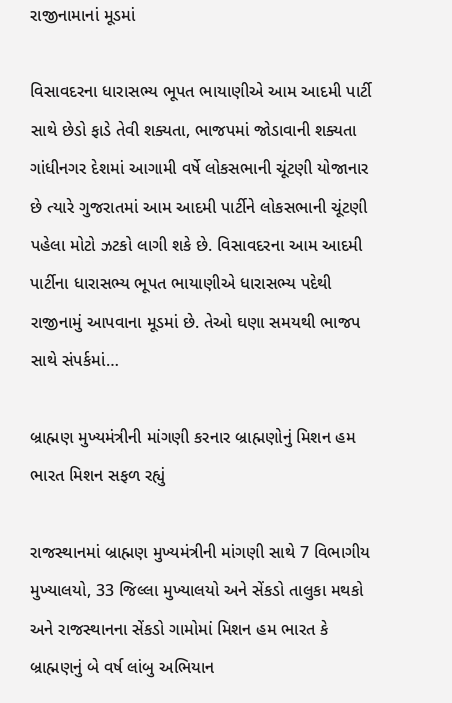રાજીનામાનાં મૂડમાં

વિસાવદરના ધારાસભ્ય ભૂપત ભાયાણીએ આમ આદમી પાર્ટી સાથે છેડો ફાડે તેવી શક્યતા, ભાજપમાં જોડાવાની શક્યતા ગાંધીનગર દેશમાં આગામી વર્ષે લોકસભાની ચૂંટણી યોજાનાર છે ત્યારે ગુજરાતમાં આમ આદમી પાર્ટીને લોકસભાની ચૂંટણી પહેલા મોટો ઝટકો લાગી શકે છે. વિસાવદરના આમ આદમી પાર્ટીના ધારાસભ્ય ભૂપત ભાયાણીએ ધારાસભ્ય પદેથી રાજીનામું આપવાના મૂડમાં છે. તેઓ ઘણા સમયથી ભાજપ સાથે સંપર્કમાં…

બ્રાહ્મણ મુખ્યમંત્રીની માંગણી કરનાર બ્રાહ્મણોનું મિશન હમ ભારત મિશન સફળ રહ્યું

રાજસ્થાનમાં બ્રાહ્મણ મુખ્યમંત્રીની માંગણી સાથે 7 વિભાગીય મુખ્યાલયો, 33 જિલ્લા મુખ્યાલયો અને સેંકડો તાલુકા મથકો અને રાજસ્થાનના સેંકડો ગામોમાં મિશન હમ ભારત કે બ્રાહ્મણનું બે વર્ષ લાંબુ અભિયાન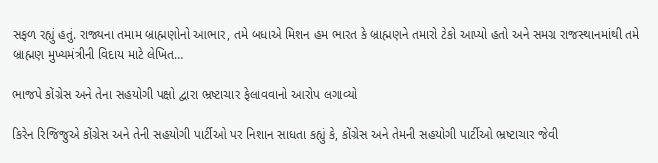સફળ રહ્યું હતું. રાજ્યના તમામ બ્રાહ્મણોનો આભાર, તમે બધાએ મિશન હમ ભારત કે બ્રાહ્મણને તમારો ટેકો આપ્યો હતો અને સમગ્ર રાજસ્થાનમાંથી તમે બ્રાહ્મણ મુખ્યમંત્રીની વિદાય માટે લેખિત…

ભાજપે કોંગ્રેસ અને તેના સહયોગી પક્ષો દ્વારા ભ્રષ્ટાચાર ફેલાવવાનો આરોપ લગાવ્યો

કિરેન રિજિજુએ કોંગ્રેસ અને તેની સહયોગી પાર્ટીઓ પર નિશાન સાધતા કહ્યું કે, કોંગ્રેસ અને તેમની સહયોગી પાર્ટીઓ ભ્રષ્ટાચાર જેવી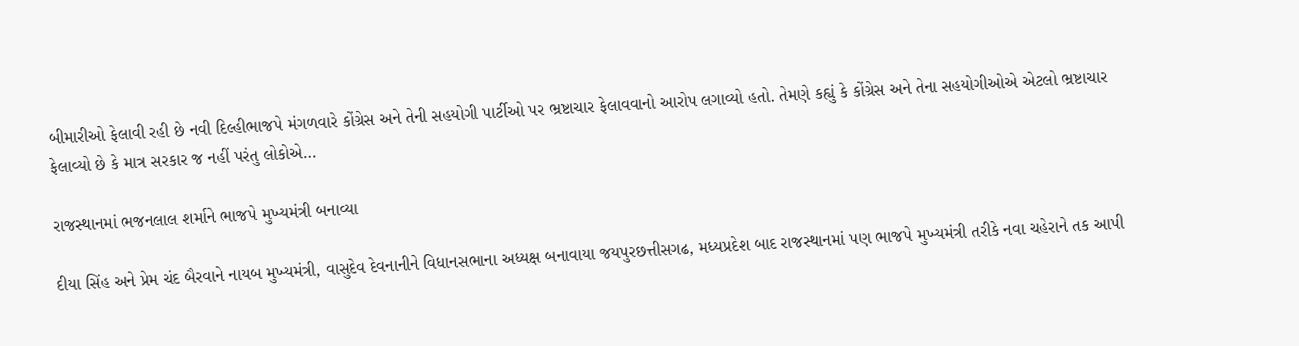બીમારીઓ ફેલાવી રહી છે નવી દિલ્હીભાજપે મંગળવારે કોંગ્રેસ અને તેની સહયોગી પાર્ટીઓ પર ભ્રષ્ટાચાર ફેલાવવાનો આરોપ લગાવ્યો હતો. તેમણે કહ્યું કે કોંગ્રેસ અને તેના સહયોગીઓએ એટલો ભ્રષ્ટાચાર ફેલાવ્યો છે કે માત્ર સરકાર જ નહીં પરંતુ લોકોએ…

રાજસ્થાનમાં ભજનલાલ શર્માને ભાજપે મુખ્યમંત્રી બનાવ્યા

દીયા સિંહ અને પ્રેમ ચંદ બૈરવાને નાયબ મુખ્યમંત્રી, વાસુદેવ દેવનાનીને વિધાનસભાના અધ્યક્ષ બનાવાયા જયપુરછત્તીસગઢ, મધ્યપ્રદેશ બાદ રાજસ્થાનમાં પણ ભાજપે મુખ્યમંત્રી તરીકે નવા ચહેરાને તક આપી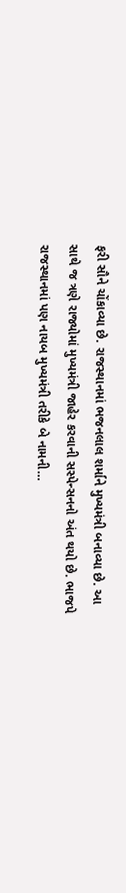ફરી સૌને ચોંકાવ્યા છે. રાજસ્થાનમાં ભજનલાલ શર્માને મુખ્યમંત્રી બનાવ્યા છે. આ સાથે જ ત્રણે રાજ્યોમાં મુખ્યમંત્રી જાહેર કરવાની સસ્પેન્સનનો અંત થયો છે. ભાજપે રાજસ્થાનમાં પણ નાયબ મુખ્યમંત્રી તરીકે બે નામની…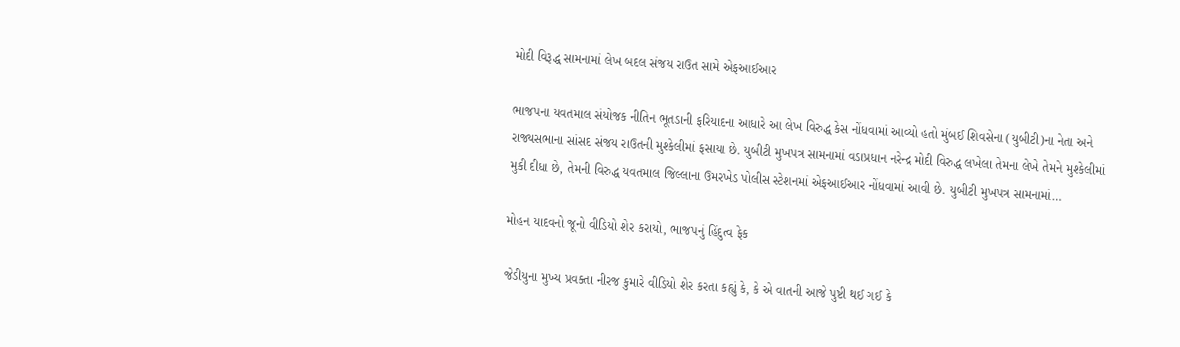મોદી વિરૂદ્ધ સામનામાં લેખ બદલ સંજય રાઉત સામે એફઆઈઆર

ભાજપના યવતમાલ સંયોજક નીતિન ભૂતડાની ફરિયાદના આધારે આ લેખ વિરુદ્ધ કેસ નોંધવામાં આવ્યો હતો મુંબઈ શિવસેના (યુબીટી)ના નેતા અને રાજ્યસભાના સાંસદ સંજય રાઉતની મુશ્કેલીમાં ફસાયા છે. યુબીટી મુખપત્ર સામનામાં વડાપ્રધાન નરેન્દ્ર મોદી વિરુદ્ધ લખેલા તેમના લેખે તેમને મુશ્કેલીમાં મુકી દીધા છે, તેમની વિરુદ્ધ યવતમાલ જિલ્લાના ઉમરખેડ પોલીસ સ્ટેશનમાં એફઆઈઆર નોંધવામાં આવી છે. યુબીટી મુખપત્ર સામનામાં…

મોહન યાદવનો જૂનો વીડિયો શેર કરાયો, ભાજપનું હિંદુત્વ ફેક

જેડીયુના મુખ્ય પ્રવક્તા નીરજ કુમારે વીડિયો શેર કરતા કહ્યું કે, કે એ વાતની આજે પુષ્ટી થઈ ગઈ કે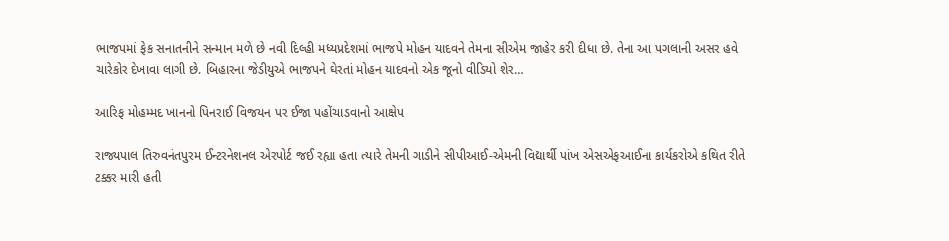ભાજપમાં ફેક સનાતનીને સન્માન મળે છે નવી દિલ્હી મધ્યપ્રદેશમાં ભાજપે મોહન યાદવને તેમના સીએમ જાહેર કરી દીધા છે. તેના આ પગલાની અસર હવે ચારેકોર દેખાવા લાગી છે. બિહારના જેડીયુએ ભાજપને ઘેરતાં મોહન યાદવનો એક જૂનો વીડિયો શેર…

આરિફ મોહમ્મદ ખાનનો પિનરાઈ વિજયન પર ઈજા પહોંચાડવાનો આક્ષેપ

રાજ્યપાલ તિરુવનંતપુરમ ઈન્ટરનેશનલ એરપોર્ટ જઈ રહ્યા હતા ત્યારે તેમની ગાડીને સીપીઆઈ-એમની વિદ્યાર્થી પાંખ એસએફઆઈના કાર્યકરોએ કથિત રીતે ટક્કર મારી હતી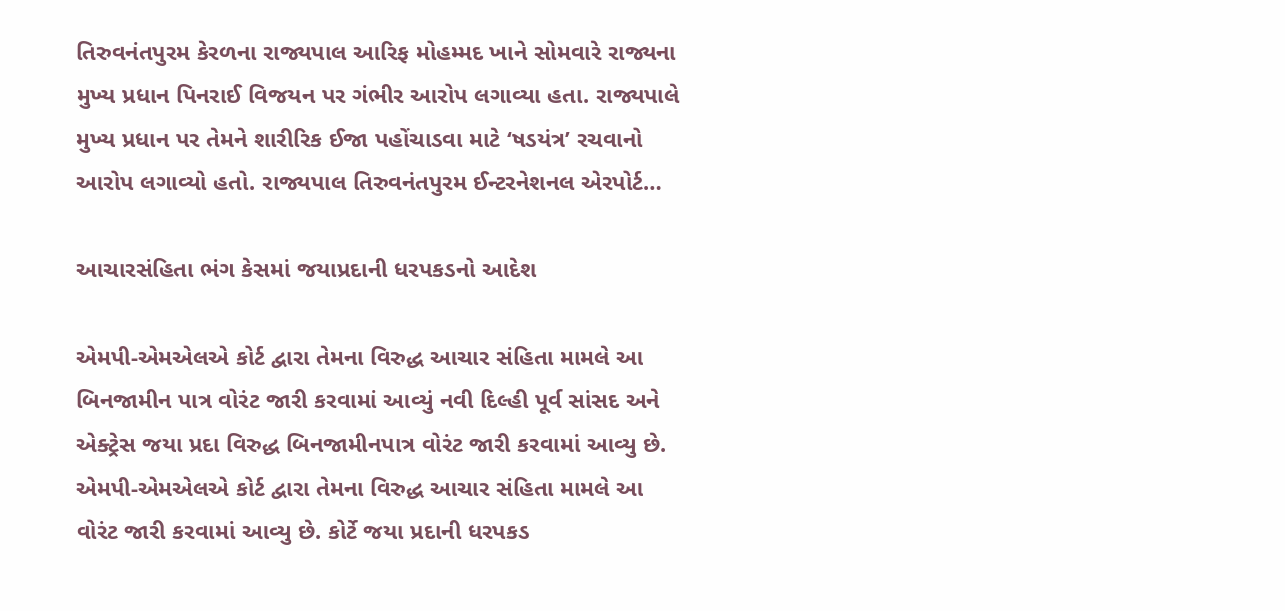તિરુવનંતપુરમ કેરળના રાજ્યપાલ આરિફ મોહમ્મદ ખાને સોમવારે રાજ્યના મુખ્ય પ્રધાન પિનરાઈ વિજયન પર ગંભીર આરોપ લગાવ્યા હતા. રાજ્યપાલે મુખ્ય પ્રધાન પર તેમને શારીરિક ઈજા પહોંચાડવા માટે ‘ષડયંત્ર’ રચવાનો આરોપ લગાવ્યો હતો. રાજ્યપાલ તિરુવનંતપુરમ ઈન્ટરનેશનલ એરપોર્ટ…

આચારસંહિતા ભંગ કેસમાં જયાપ્રદાની ધરપકડનો આદેશ

એમપી-એમએલએ કોર્ટ દ્વારા તેમના વિરુદ્ધ આચાર સંહિતા મામલે આ બિનજામીન પાત્ર વોરંટ જારી કરવામાં આવ્યું નવી દિલ્હી પૂર્વ સાંસદ અને એક્ટ્રેસ જયા પ્રદા વિરુદ્ધ બિનજામીનપાત્ર વોરંટ જારી કરવામાં આવ્યુ છે. એમપી-એમએલએ કોર્ટ દ્વારા તેમના વિરુદ્ધ આચાર સંહિતા મામલે આ વોરંટ જારી કરવામાં આવ્યુ છે. કોર્ટે જયા પ્રદાની ધરપકડ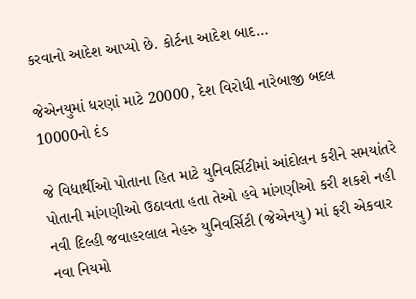કરવાનો આદેશ આપ્યો છે. કોર્ટના આદેશ બાદ…

જેએનયુમાં ધરણાં માટે 20000, દેશ વિરોધી નારેબાજી બદલ 10000નો દંડ

જે વિદ્યાર્થીઓ પોતાના હિત માટે યુનિવર્સિટીમાં આંદોલન કરીને સમયાંતરે પોતાની માંગણીઓ ઉઠાવતા હતા તેઓ હવે માંગણીઓ કરી શકશે નહી નવી દિલ્હી જવાહરલાલ નેહરુ યુનિવર્સિટી (જેએનયુ) માં ફરી એકવાર નવા નિયમો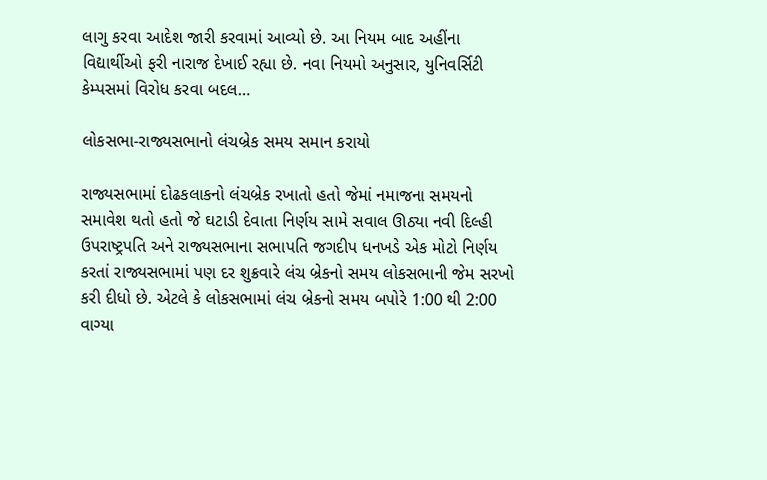લાગુ કરવા આદેશ જારી કરવામાં આવ્યો છે. આ નિયમ બાદ અહીંના વિદ્યાર્થીઓ ફરી નારાજ દેખાઈ રહ્યા છે. નવા નિયમો અનુસાર, યુનિવર્સિટી કેમ્પસમાં વિરોધ કરવા બદલ…

લોકસભા-રાજ્યસભાનો લંચબ્રેક સમય સમાન કરાયો

રાજ્યસભામાં દોઢકલાકનો લંચબ્રેક રખાતો હતો જેમાં નમાજના સમયનો સમાવેશ થતો હતો જે ઘટાડી દેવાતા નિર્ણય સામે સવાલ ઊઠ્યા નવી દિલ્હી ઉપરાષ્ટ્રપતિ અને રાજ્યસભાના સભાપતિ જગદીપ ધનખડે એક મોટો નિર્ણય કરતાં રાજ્યસભામાં પણ દર શુક્રવારે લંચ બ્રેકનો સમય લોકસભાની જેમ સરખો કરી દીધો છે. એટલે કે લોકસભામાં લંચ બ્રેકનો સમય બપોરે 1:00 થી 2:00 વાગ્યા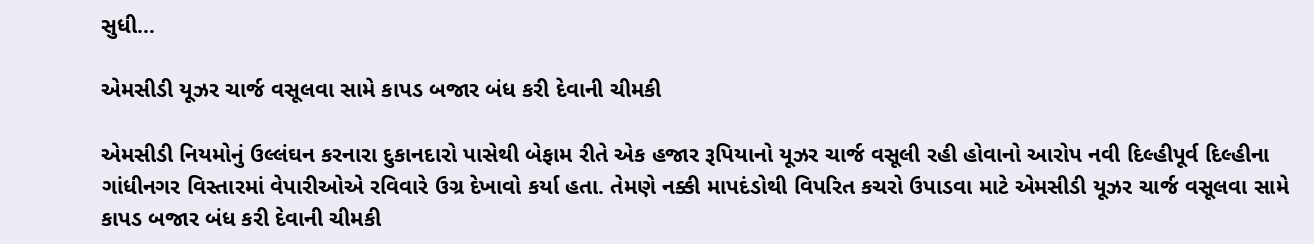સુધી…

એમસીડી યૂઝર ચાર્જ વસૂલવા સામે કાપડ બજાર બંધ કરી દેવાની ચીમકી

એમસીડી નિયમોનું ઉલ્લંઘન કરનારા દુકાનદારો પાસેથી બેફામ રીતે એક હજાર રૂપિયાનો યૂઝર ચાર્જ વસૂલી રહી હોવાનો આરોપ નવી દિલ્હીપૂર્વ દિલ્હીના ગાંધીનગર વિસ્તારમાં વેપારીઓએ રવિવારે ઉગ્ર દેખાવો કર્યા હતા. તેમણે નક્કી માપદંડોથી વિપરિત કચરો ઉપાડવા માટે એમસીડી યૂઝર ચાર્જ વસૂલવા સામે કાપડ બજાર બંધ કરી દેવાની ચીમકી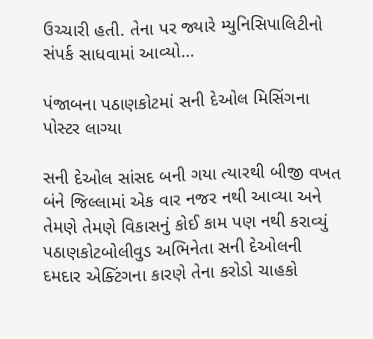ઉચ્ચારી હતી. તેના પર જ્યારે મ્યુનિસિપાલિટીનો સંપર્ક સાધવામાં આવ્યો…

પંજાબના પઠાણકોટમાં સની દેઓલ મિસિંગના પોસ્ટર લાગ્યા

સની દેઓલ સાંસદ બની ગયા ત્યારથી બીજી વખત બંને જિલ્લામાં એક વાર નજર નથી આવ્યા અને તેમણે તેમણે વિકાસનું કોઈ કામ પણ નથી કરાવ્યું પઠાણકોટબોલીવુડ અભિનેતા સની દેઓલની દમદાર એક્ટિંગના કારણે તેના કરોડો ચાહકો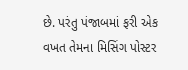છે. પરંતુ પંજાબમાં ફરી એક વખત તેમના મિસિંગ પોસ્ટર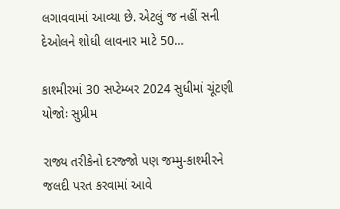લગાવવામાં આવ્યા છે. એટલું જ નહીં સની દેઓલને શોધી લાવનાર માટે 50…

કાશ્મીરમાં 30 સપ્ટેમ્બર 2024 સુધીમાં ચૂંટણી યોજોઃ સુપ્રીમ

રાજ્ય તરીકેનો દરજ્જો પણ જમ્મુ-કાશ્મીરને જલદી પરત કરવામાં આવે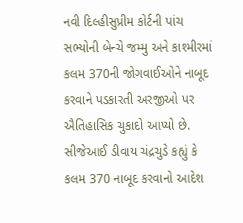નવી દિલ્હીસુપ્રીમ કોર્ટની પાંચ સભ્યોની બેન્ચે જમ્મુ અને કાશ્મીરમાં કલમ 370ની જોગવાઈઓને નાબૂદ કરવાને પડકારતી અરજીઓ પર ઐતિહાસિક ચુકાદો આપ્યો છે. સીજેઆઈ ડીવાય ચંદ્રચુડે કહ્યું કે કલમ 370 નાબૂદ કરવાનો આદેશ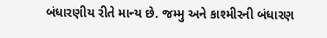બંધારણીય રીતે માન્ય છે. જમ્મુ અને કાશ્મીરની બંધારણ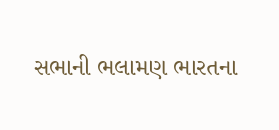સભાની ભલામણ ભારતના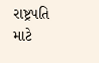રાષ્ટ્રપતિ માટે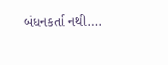બંધનકર્તા નથી….